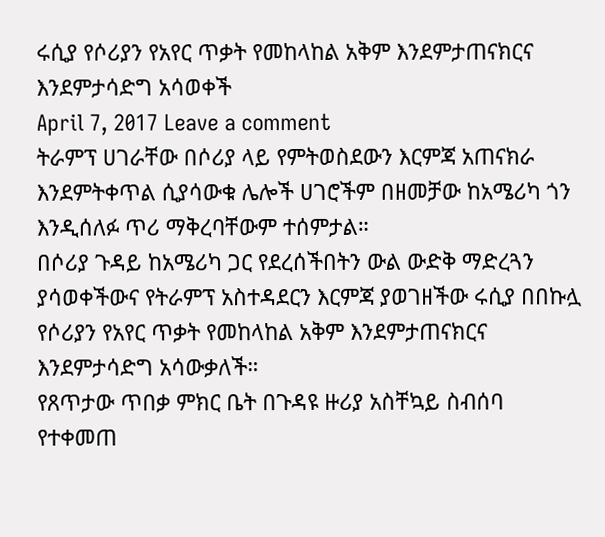ሩሲያ የሶሪያን የአየር ጥቃት የመከላከል አቅም እንደምታጠናክርና እንደምታሳድግ አሳወቀች
April 7, 2017 Leave a comment
ትራምፕ ሀገራቸው በሶሪያ ላይ የምትወስደውን እርምጃ አጠናክራ እንደምትቀጥል ሲያሳውቁ ሌሎች ሀገሮችም በዘመቻው ከአሜሪካ ጎን እንዲሰለፉ ጥሪ ማቅረባቸውም ተሰምታል።
በሶሪያ ጉዳይ ከአሜሪካ ጋር የደረሰችበትን ውል ውድቅ ማድረጓን ያሳወቀችውና የትራምፕ አስተዳደርን እርምጃ ያወገዘችው ሩሲያ በበኩሏ የሶሪያን የአየር ጥቃት የመከላከል አቅም እንደምታጠናክርና እንደምታሳድግ አሳውቃለች።
የጸጥታው ጥበቃ ምክር ቤት በጉዳዩ ዙሪያ አስቸኳይ ስብሰባ የተቀመጠ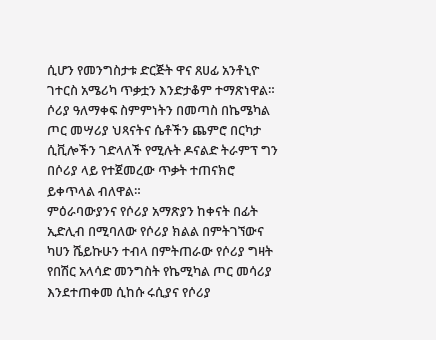ሲሆን የመንግስታቱ ድርጅት ዋና ጸሀፊ አንቶኒዮ ገተርስ አሜሪካ ጥቃቷን እንድታቆም ተማጽነዋል።
ሶሪያ ዓለማቀፍ ስምምነትን በመጣስ በኬሜካል ጦር መሣሪያ ህጻናትና ሴቶችን ጨምሮ በርካታ ሲቪሎችን ገድላለች የሚሉት ዶናልድ ትራምፕ ግን በሶሪያ ላይ የተጀመረው ጥቃት ተጠናክሮ ይቀጥላል ብለዋል።
ምዕራባውያንና የሶሪያ አማጽያን ከቀናት በፊት ኢድሊብ በሚባለው የሶሪያ ክልል በምትገኘውና ካሀን ሼይኩሁን ተብላ በምትጠራው የሶሪያ ግዛት የበሽር አላሳድ መንግስት የኬሚካል ጦር መሳሪያ እንደተጠቀመ ሲከሱ ሩሲያና የሶሪያ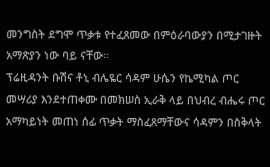መንግስት ደግሞ ጥቃቱ የተፈጸመው በምዕራባውያን በሚታገዙት አማጽያን ነው ባይ ናቸው።
ፕሬዚዳንት ቡሽና ቶኒ ብሌዬር ሳዳም ሁሴን የኬሚካል ጦር መሣሪያ እንደተጠቀሙ በመክሠስ ኢራቅ ላይ በህብረ ብሔሩ ጦር አማካይነት መጠነ ሰፊ ጥቃት ማስፈጸማቸውና ሳዳምን በስቅላት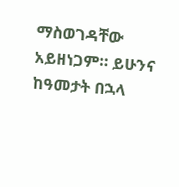ማስወገዳቸው አይዘነጋም። ይሁንና ከዓመታት በኋላ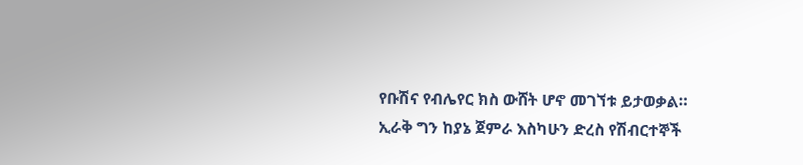የቡሽና የብሌየር ክስ ውሸት ሆኖ መገኘቱ ይታወቃል።
ኢራቅ ግን ከያኔ ጀምራ እስካሁን ድረስ የሽብርተኞች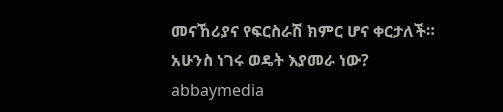መናኸሪያና የፍርስራሽ ክምር ሆና ቀርታለች።
አሁንስ ነገሩ ወዴት እያመራ ነው?
abbaymedia